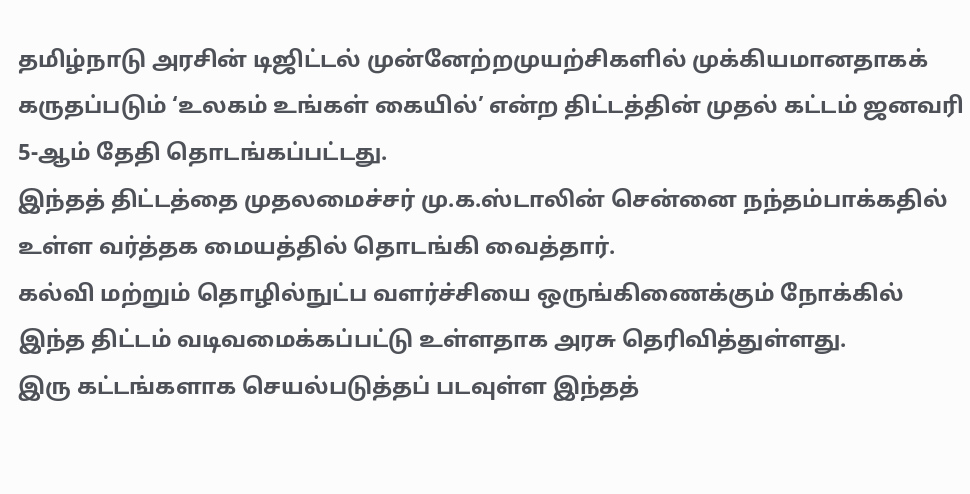தமிழ்நாடு அரசின் டிஜிட்டல் முன்னேற்றமுயற்சிகளில் முக்கியமானதாகக் கருதப்படும் ‘உலகம் உங்கள் கையில்’ என்ற திட்டத்தின் முதல் கட்டம் ஜனவரி 5-ஆம் தேதி தொடங்கப்பட்டது.
இந்தத் திட்டத்தை முதலமைச்சர் மு.க.ஸ்டாலின் சென்னை நந்தம்பாக்கதில் உள்ள வர்த்தக மையத்தில் தொடங்கி வைத்தார்.
கல்வி மற்றும் தொழில்நுட்ப வளர்ச்சியை ஒருங்கிணைக்கும் நோக்கில் இந்த திட்டம் வடிவமைக்கப்பட்டு உள்ளதாக அரசு தெரிவித்துள்ளது.
இரு கட்டங்களாக செயல்படுத்தப் படவுள்ள இந்தத்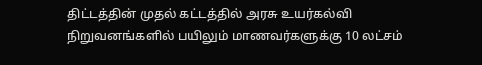திட்டத்தின் முதல் கட்டத்தில் அரசு உயர்கல்வி நிறுவனங்களில் பயிலும் மாணவர்களுக்கு 10 லட்சம்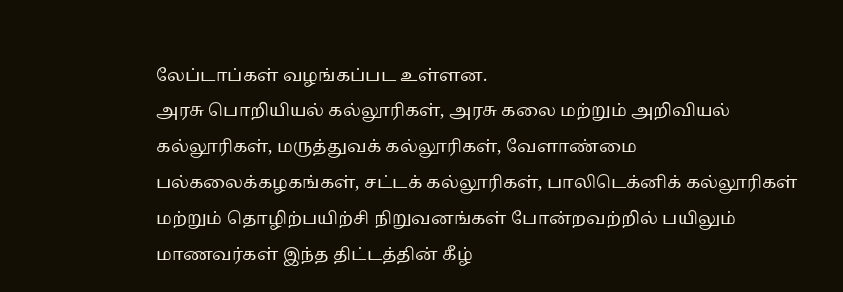லேப்டாப்கள் வழங்கப்பட உள்ளன.
அரசு பொறியியல் கல்லூரிகள், அரசு கலை மற்றும் அறிவியல் கல்லூரிகள், மருத்துவக் கல்லூரிகள், வேளாண்மை பல்கலைக்கழகங்கள், சட்டக் கல்லூரிகள், பாலிடெக்னிக் கல்லூரிகள் மற்றும் தொழிற்பயிற்சி நிறுவனங்கள் போன்றவற்றில் பயிலும் மாணவர்கள் இந்த திட்டத்தின் கீழ்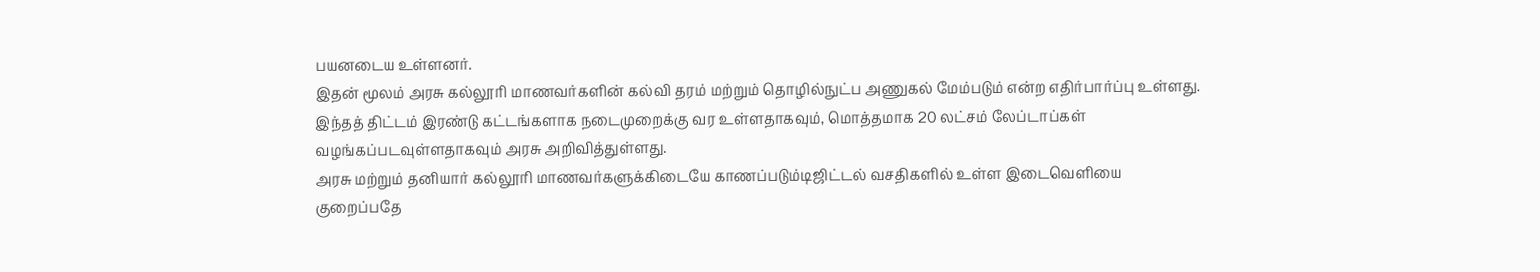பயனடைய உள்ளனர்.
இதன் மூலம் அரசு கல்லூரி மாணவர்களின் கல்வி தரம் மற்றும் தொழில்நுட்ப அணுகல் மேம்படும் என்ற எதிர்பார்ப்பு உள்ளது. இந்தத் திட்டம் இரண்டு கட்டங்களாக நடைமுறைக்கு வர உள்ளதாகவும், மொத்தமாக 20 லட்சம் லேப்டாப்கள் வழங்கப்படவுள்ளதாகவும் அரசு அறிவித்துள்ளது.
அரசு மற்றும் தனியார் கல்லூரி மாணவர்களுக்கிடையே காணப்படும்டிஜிட்டல் வசதிகளில் உள்ள இடைவெளியை குறைப்பதே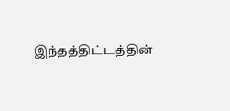இந்தத்திட்டத்தின்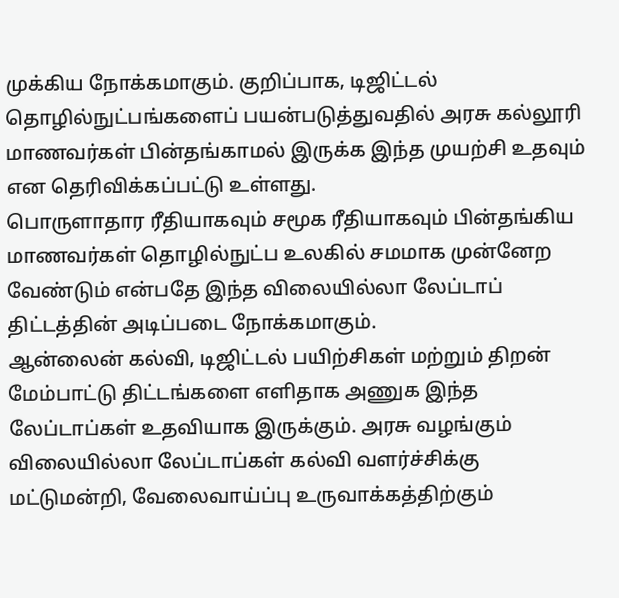முக்கிய நோக்கமாகும். குறிப்பாக, டிஜிட்டல் தொழில்நுட்பங்களைப் பயன்படுத்துவதில் அரசு கல்லூரி மாணவர்கள் பின்தங்காமல் இருக்க இந்த முயற்சி உதவும் என தெரிவிக்கப்பட்டு உள்ளது.
பொருளாதார ரீதியாகவும் சமூக ரீதியாகவும் பின்தங்கிய மாணவர்கள் தொழில்நுட்ப உலகில் சமமாக முன்னேற வேண்டும் என்பதே இந்த விலையில்லா லேப்டாப் திட்டத்தின் அடிப்படை நோக்கமாகும்.
ஆன்லைன் கல்வி, டிஜிட்டல் பயிற்சிகள் மற்றும் திறன் மேம்பாட்டு திட்டங்களை எளிதாக அணுக இந்த லேப்டாப்கள் உதவியாக இருக்கும். அரசு வழங்கும் விலையில்லா லேப்டாப்கள் கல்வி வளர்ச்சிக்கு மட்டுமன்றி, வேலைவாய்ப்பு உருவாக்கத்திற்கும்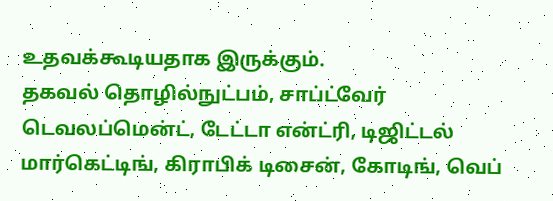உதவக்கூடியதாக இருக்கும்.
தகவல் தொழில்நுட்பம், சாப்ட்வேர் டெவலப்மென்ட், டேட்டா என்ட்ரி, டிஜிட்டல் மார்கெட்டிங், கிராபிக் டிசைன், கோடிங், வெப்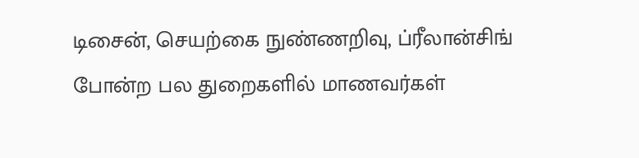டிசைன், செயற்கை நுண்ணறிவு, ப்ரீலான்சிங் போன்ற பல துறைகளில் மாணவர்கள்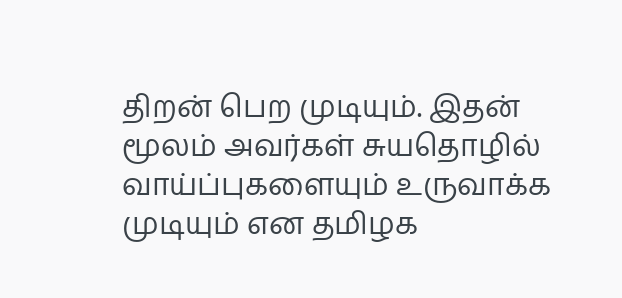திறன் பெற முடியும். இதன் மூலம் அவர்கள் சுயதொழில் வாய்ப்புகளையும் உருவாக்க முடியும் என தமிழக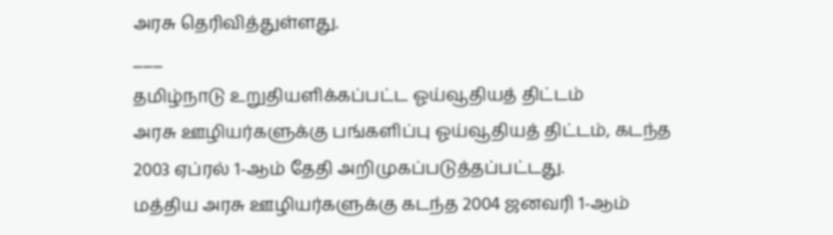அரசு தெரிவித்துள்ளது.
___
தமிழ்நாடு உறுதியளிக்கப்பட்ட ஓய்வூதியத் திட்டம்
அரசு ஊழியர்களுக்கு பங்களிப்பு ஓய்வூதியத் திட்டம், கடந்த 2003 ஏப்ரல் 1-ஆம் தேதி அறிமுகப்படுத்தப்பட்டது.
மத்திய அரசு ஊழியர்களுக்கு கடந்த 2004 ஜனவரி 1-ஆம்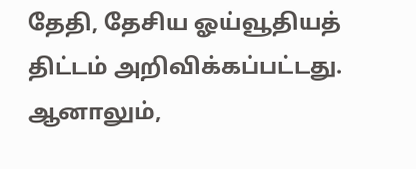தேதி, தேசிய ஓய்வூதியத் திட்டம் அறிவிக்கப்பட்டது. ஆனாலும்,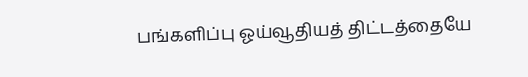பங்களிப்பு ஓய்வூதியத் திட்டத்தையே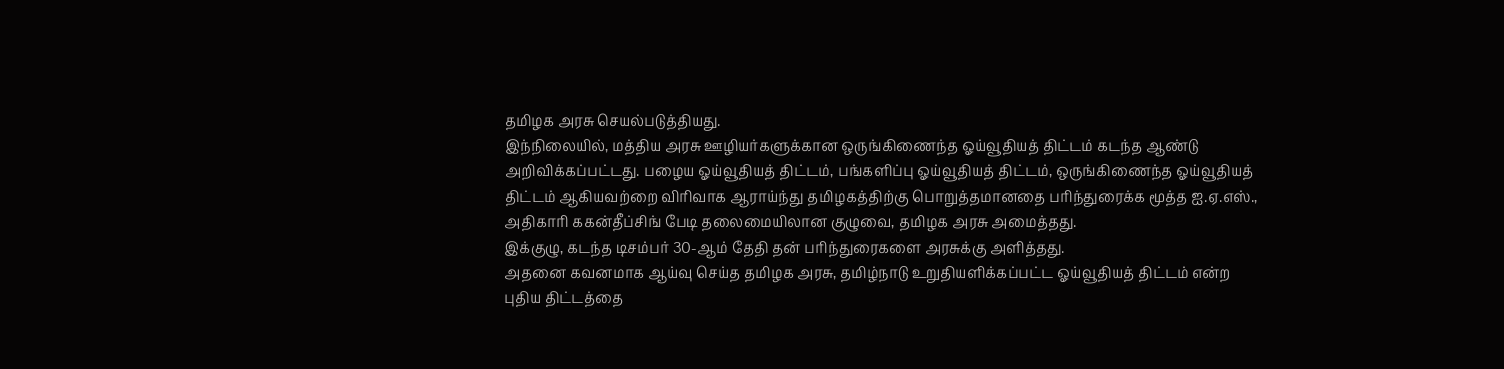தமிழக அரசு செயல்படுத்தியது.
இந்நிலையில், மத்திய அரசு ஊழியர்களுக்கான ஒருங்கிணைந்த ஓய்வூதியத் திட்டம் கடந்த ஆண்டு அறிவிக்கப்பட்டது. பழைய ஓய்வூதியத் திட்டம், பங்களிப்பு ஓய்வூதியத் திட்டம், ஒருங்கிணைந்த ஓய்வூதியத் திட்டம் ஆகியவற்றை விரிவாக ஆராய்ந்து தமிழகத்திற்கு பொறுத்தமானதை பரிந்துரைக்க மூத்த ஐ.ஏ.எஸ்., அதிகாரி ககன்தீப்சிங் பேடி தலைமையிலான குழுவை, தமிழக அரசு அமைத்தது.
இக்குழு, கடந்த டிசம்பர் 30-ஆம் தேதி தன் பரிந்துரைகளை அரசுக்கு அளித்தது.
அதனை கவனமாக ஆய்வு செய்த தமிழக அரசு, தமிழ்நாடு உறுதியளிக்கப்பட்ட ஓய்வூதியத் திட்டம் என்ற புதிய திட்டத்தை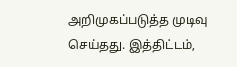அறிமுகப்படுத்த முடிவு செய்தது. இத்திட்டம்,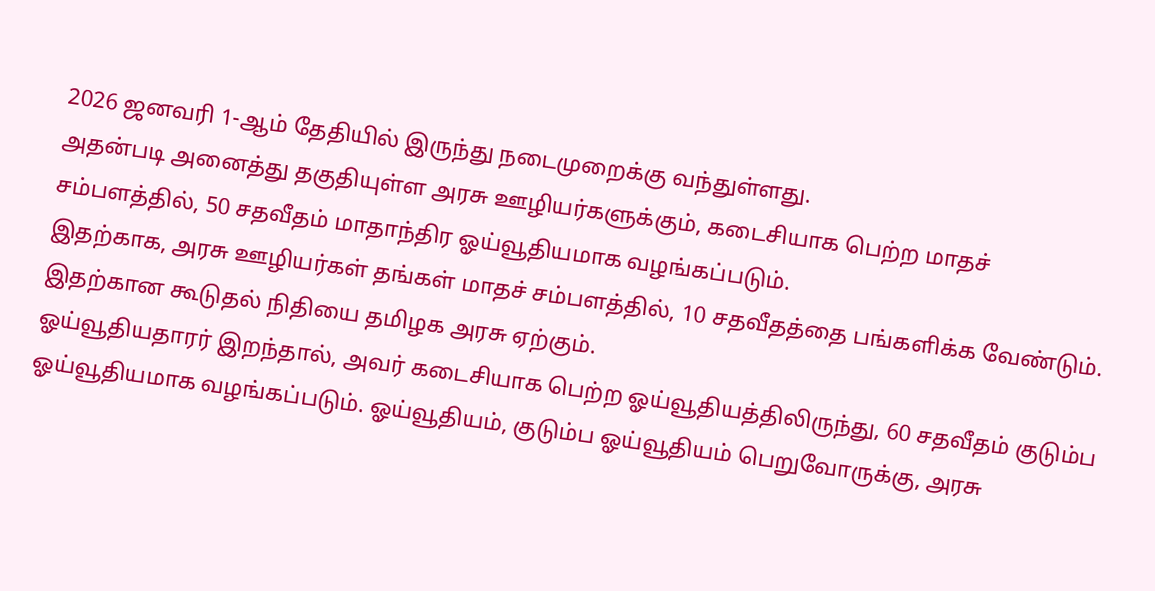2026 ஜனவரி 1-ஆம் தேதியில் இருந்து நடைமுறைக்கு வந்துள்ளது.
அதன்படி அனைத்து தகுதியுள்ள அரசு ஊழியர்களுக்கும், கடைசியாக பெற்ற மாதச் சம்பளத்தில், 50 சதவீதம் மாதாந்திர ஓய்வூதியமாக வழங்கப்படும்.
இதற்காக, அரசு ஊழியர்கள் தங்கள் மாதச் சம்பளத்தில், 10 சதவீதத்தை பங்களிக்க வேண்டும். இதற்கான கூடுதல் நிதியை தமிழக அரசு ஏற்கும்.
ஓய்வூதியதாரர் இறந்தால், அவர் கடைசியாக பெற்ற ஓய்வூதியத்திலிருந்து, 60 சதவீதம் குடும்ப ஓய்வூதியமாக வழங்கப்படும். ஓய்வூதியம், குடும்ப ஓய்வூதியம் பெறுவோருக்கு, அரசு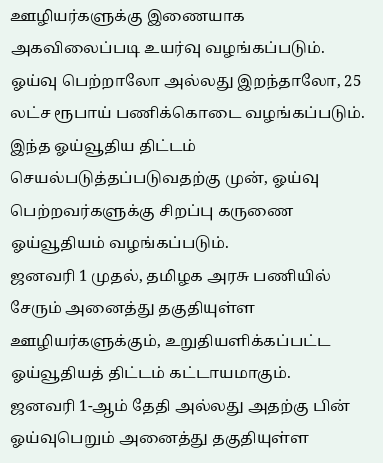ஊழியர்களுக்கு இணையாக அகவிலைப்படி உயர்வு வழங்கப்படும்.
ஓய்வு பெற்றாலோ அல்லது இறந்தாலோ, 25 லட்ச ரூபாய் பணிக்கொடை வழங்கப்படும்.
இந்த ஓய்வூதிய திட்டம் செயல்படுத்தப்படுவதற்கு முன், ஓய்வு பெற்றவர்களுக்கு சிறப்பு கருணை ஓய்வூதியம் வழங்கப்படும்.
ஜனவரி 1 முதல், தமிழக அரசு பணியில் சேரும் அனைத்து தகுதியுள்ள ஊழியர்களுக்கும், உறுதியளிக்கப்பட்ட ஓய்வூதியத் திட்டம் கட்டாயமாகும்.
ஜனவரி 1-ஆம் தேதி அல்லது அதற்கு பின் ஓய்வுபெறும் அனைத்து தகுதியுள்ள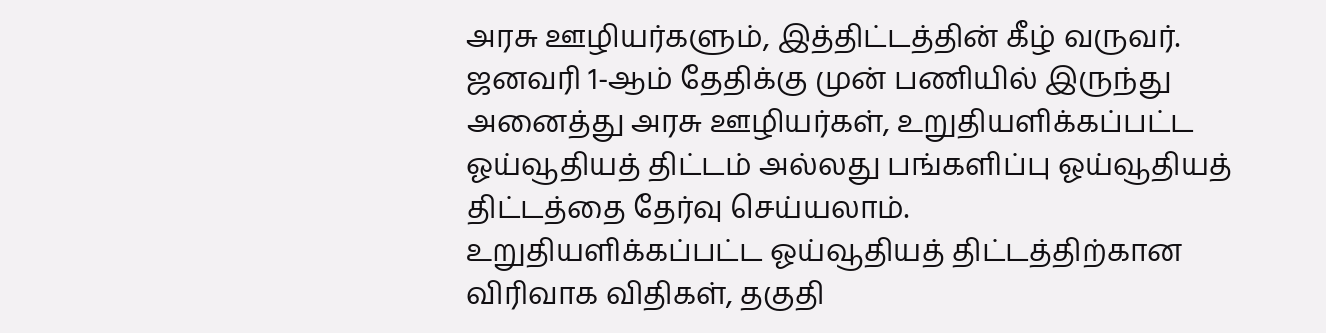அரசு ஊழியர்களும், இத்திட்டத்தின் கீழ் வருவர்.
ஜனவரி 1-ஆம் தேதிக்கு முன் பணியில் இருந்து அனைத்து அரசு ஊழியர்கள், உறுதியளிக்கப்பட்ட ஓய்வூதியத் திட்டம் அல்லது பங்களிப்பு ஓய்வூதியத் திட்டத்தை தேர்வு செய்யலாம்.
உறுதியளிக்கப்பட்ட ஓய்வூதியத் திட்டத்திற்கான விரிவாக விதிகள், தகுதி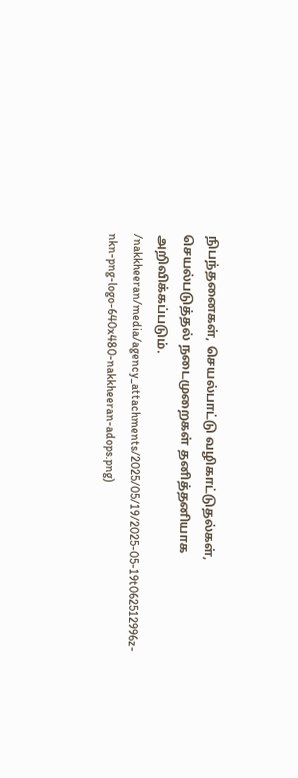நிபந்தனைகள், செயல்பாட்டு வழிகாட்டுதல்கள், செயல்படுத்தல் நடைமுறைகள் தனித்தனியாக அறிவிக்கப்படும்.
/nakkheeran/media/agency_attachments/2025/05/19/2025-05-19t062512996z-nkn-png-logo-640x480-nakkheeran-adops.png)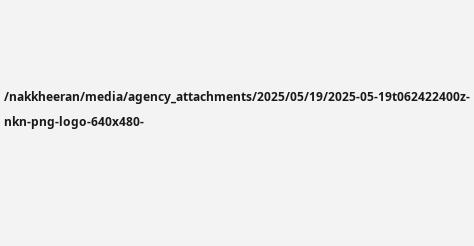/nakkheeran/media/agency_attachments/2025/05/19/2025-05-19t062422400z-nkn-png-logo-640x480-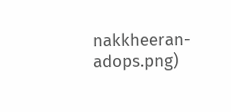nakkheeran-adops.png)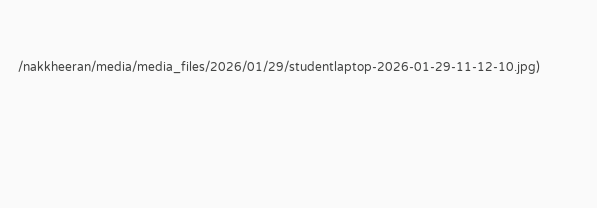/nakkheeran/media/media_files/2026/01/29/studentlaptop-2026-01-29-11-12-10.jpg)